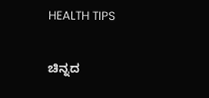HEALTH TIPS

ಚಿನ್ನದ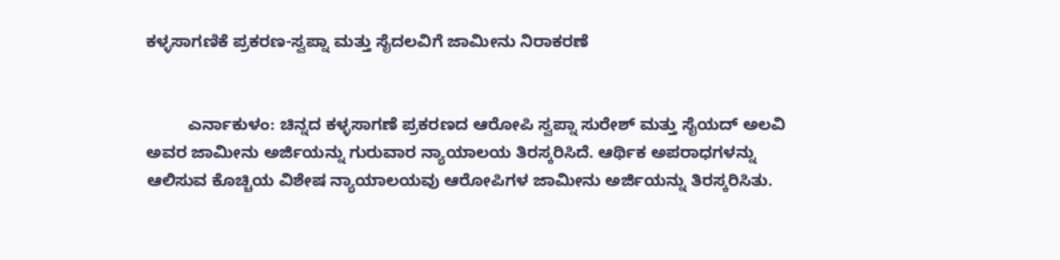ಕಳ್ಳಸಾಗಣಿಕೆ ಪ್ರಕರಣ-ಸ್ವಪ್ನಾ ಮತ್ತು ಸೈದಲವಿಗೆ ಜಾಮೀನು ನಿರಾಕರಣೆ


         ಎರ್ನಾಕುಳಂ: ಚಿನ್ನದ ಕಳ್ಳಸಾಗಣೆ ಪ್ರಕರಣದ ಆರೋಪಿ ಸ್ವಪ್ನಾ ಸುರೇಶ್ ಮತ್ತು ಸೈಯದ್ ಅಲವಿ ಅವರ ಜಾಮೀನು ಅರ್ಜಿಯನ್ನು ಗುರುವಾರ ನ್ಯಾಯಾಲಯ ತಿರಸ್ಕರಿಸಿದೆ. ಆರ್ಥಿಕ ಅಪರಾಧಗಳನ್ನು ಆಲಿಸುವ ಕೊಚ್ಚಿಯ ವಿಶೇಷ ನ್ಯಾಯಾಲಯವು ಆರೋಪಿಗಳ ಜಾಮೀನು ಅರ್ಜಿಯನ್ನು ತಿರಸ್ಕರಿಸಿತು.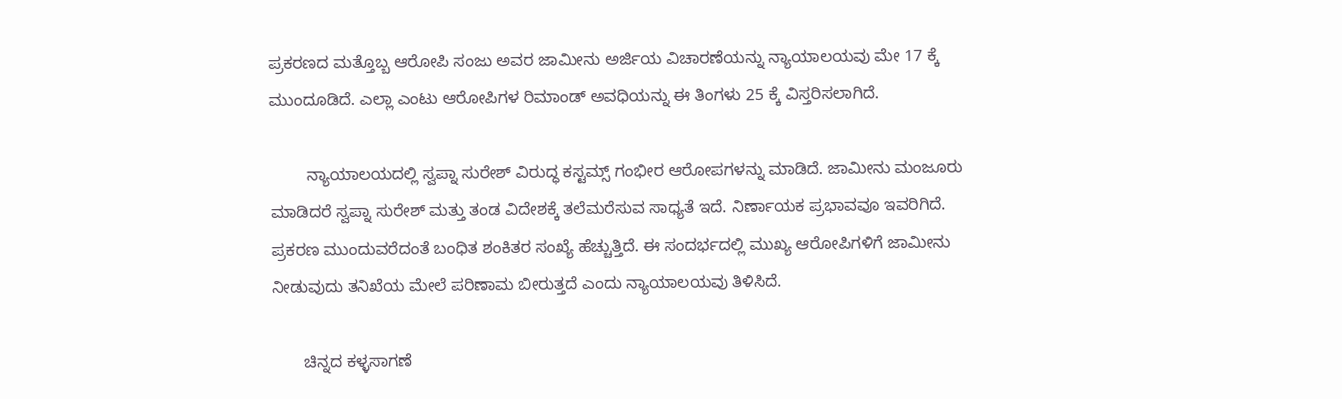ಪ್ರಕರಣದ ಮತ್ತೊಬ್ಬ ಆರೋಪಿ ಸಂಜು ಅವರ ಜಾಮೀನು ಅರ್ಜಿಯ ವಿಚಾರಣೆಯನ್ನು ನ್ಯಾಯಾಲಯವು ಮೇ 17 ಕ್ಕೆ ಮುಂದೂಡಿದೆ. ಎಲ್ಲಾ ಎಂಟು ಆರೋಪಿಗಳ ರಿಮಾಂಡ್ ಅವಧಿಯನ್ನು ಈ ತಿಂಗಳು 25 ಕ್ಕೆ ವಿಸ್ತರಿಸಲಾಗಿದೆ.

        ನ್ಯಾಯಾಲಯದಲ್ಲಿ ಸ್ವಪ್ನಾ ಸುರೇಶ್ ವಿರುದ್ಧ ಕಸ್ಟಮ್ಸ್ ಗಂಭೀರ ಆರೋಪಗಳನ್ನು ಮಾಡಿದೆ. ಜಾಮೀನು ಮಂಜೂರು ಮಾಡಿದರೆ ಸ್ವಪ್ನಾ ಸುರೇಶ್ ಮತ್ತು ತಂಡ ವಿದೇಶಕ್ಕೆ ತಲೆಮರೆಸುವ ಸಾಧ್ಯತೆ ಇದೆ. ನಿರ್ಣಾಯಕ ಪ್ರಭಾವವೂ ಇವರಿಗಿದೆ. ಪ್ರಕರಣ ಮುಂದುವರೆದಂತೆ ಬಂಧಿತ ಶಂಕಿತರ ಸಂಖ್ಯೆ ಹೆಚ್ಚುತ್ತಿದೆ. ಈ ಸಂದರ್ಭದಲ್ಲಿ ಮುಖ್ಯ ಆರೋಪಿಗಳಿಗೆ ಜಾಮೀನು ನೀಡುವುದು ತನಿಖೆಯ ಮೇಲೆ ಪರಿಣಾಮ ಬೀರುತ್ತದೆ ಎಂದು ನ್ಯಾಯಾಲಯವು ತಿಳಿಸಿದೆ.

       ಚಿನ್ನದ ಕಳ್ಳಸಾಗಣೆ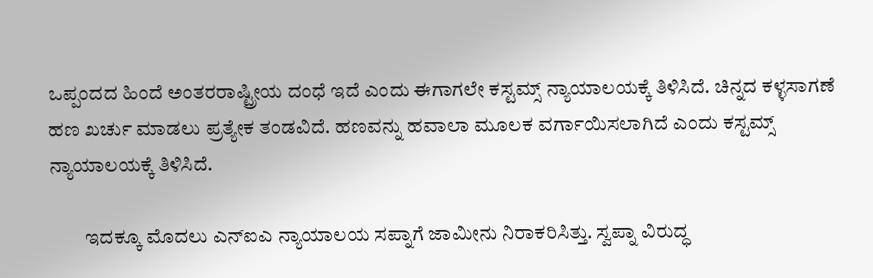ಒಪ್ಪಂದದ ಹಿಂದೆ ಅಂತರರಾಷ್ಟ್ರೀಯ ದಂಧೆ ಇದೆ ಎಂದು ಈಗಾಗಲೇ ಕಸ್ಟಮ್ಸ್ ನ್ಯಾಯಾಲಯಕ್ಕೆ ತಿಳಿಸಿದೆ. ಚಿನ್ನದ ಕಳ್ಳಸಾಗಣೆ ಹಣ ಖರ್ಚು ಮಾಡಲು ಪ್ರತ್ಯೇಕ ತಂಡವಿದೆ. ಹಣವನ್ನು ಹವಾಲಾ ಮೂಲಕ ವರ್ಗಾಯಿಸಲಾಗಿದೆ ಎಂದು ಕಸ್ಟಮ್ಸ್ ನ್ಯಾಯಾಲಯಕ್ಕೆ ತಿಳಿಸಿದೆ.

         ಇದಕ್ಕೂ ಮೊದಲು ಎನ್‍ಐಎ ನ್ಯಾಯಾಲಯ ಸಪ್ನಾಗೆ ಜಾಮೀನು ನಿರಾಕರಿಸಿತ್ತು. ಸ್ವಪ್ನಾ ವಿರುದ್ಧ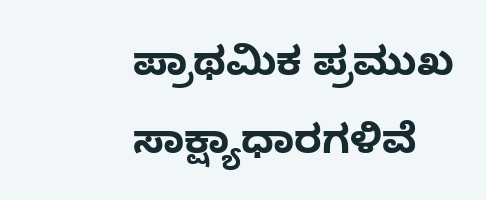ಪ್ರಾಥಮಿಕ ಪ್ರಮುಖ ಸಾಕ್ಷ್ಯಾಧಾರಗಳಿವೆ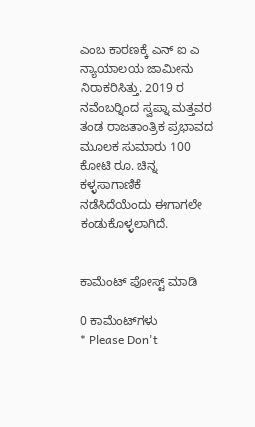ಎಂಬ ಕಾರಣಕ್ಕೆ ಎನ್ ಐ ಎ  ನ್ಯಾಯಾಲಯ ಜಾಮೀನು ನಿರಾಕರಿಸಿತ್ತು. 2019 ರ ನವೆಂಬರ್‍ನಿಂದ ಸ್ವಪ್ನಾ ಮತ್ತವರ ತಂಡ ರಾಜತಾಂತ್ರಿಕ ಪ್ರಭಾವದ ಮೂಲಕ ಸುಮಾರು 100 ಕೋಟಿ ರೂ. ಚಿನ್ನ ಕಳ್ಳಸಾಗಾಣಿಕೆ ನಡೆಸಿದೆಯೆಂದು ಈಗಾಗಲೇ ಕಂಡುಕೊಳ್ಳಲಾಗಿದೆ.


ಕಾಮೆಂಟ್‌‌ ಪೋಸ್ಟ್‌ ಮಾಡಿ

0 ಕಾಮೆಂಟ್‌ಗಳು
* Please Don't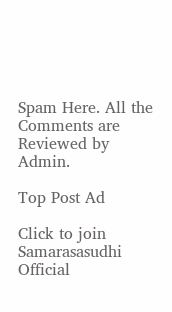Spam Here. All the Comments are Reviewed by Admin.

Top Post Ad

Click to join Samarasasudhi Official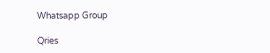Whatsapp Group

Qries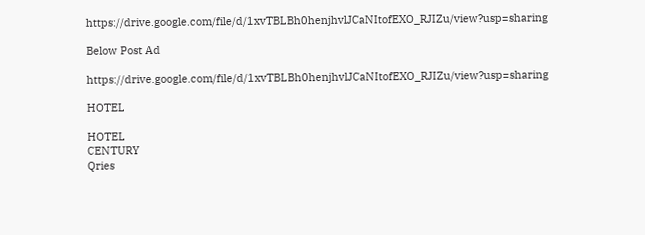https://drive.google.com/file/d/1xvTBLBh0henjhvlJCaNItofEXO_RJIZu/view?usp=sharing

Below Post Ad

https://drive.google.com/file/d/1xvTBLBh0henjhvlJCaNItofEXO_RJIZu/view?usp=sharing

HOTEL

HOTEL
CENTURY
Qries